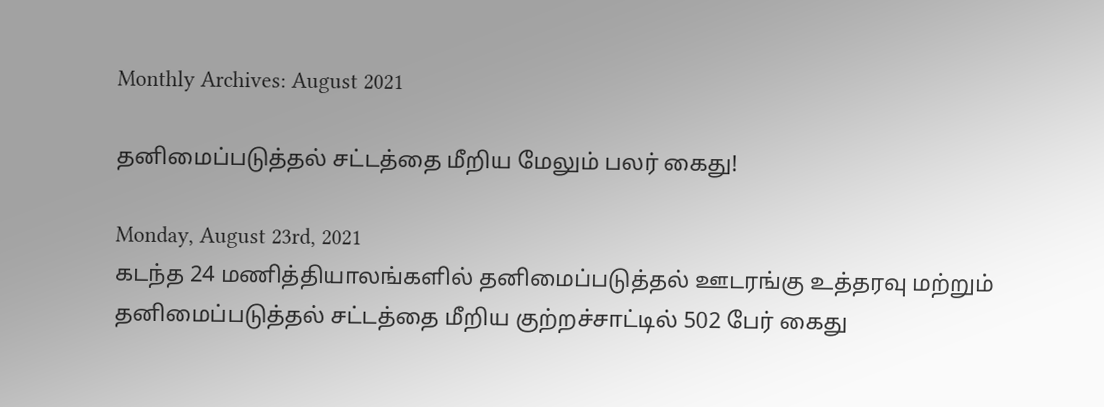Monthly Archives: August 2021

தனிமைப்படுத்தல் சட்டத்தை மீறிய மேலும் பலர் கைது!

Monday, August 23rd, 2021
கடந்த 24 மணித்தியாலங்களில் தனிமைப்படுத்தல் ஊடரங்கு உத்தரவு மற்றும் தனிமைப்படுத்தல் சட்டத்தை மீறிய குற்றச்சாட்டில் 502 பேர் கைது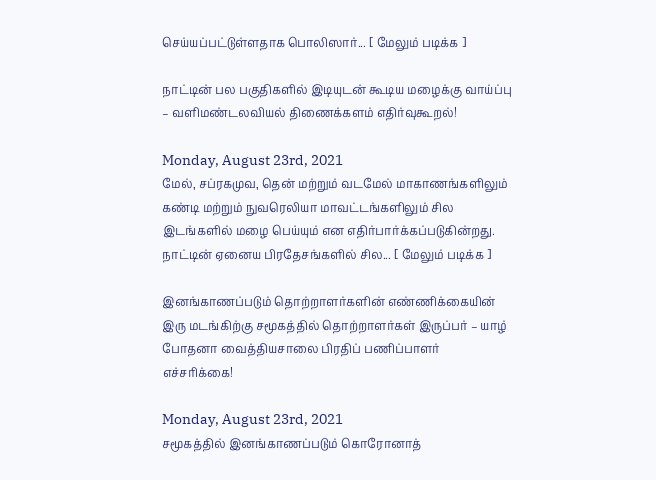செய்யப்பட்டுள்ளதாக பொலிஸார்... [ மேலும் படிக்க ]

நாட்டின் பல பகுதிகளில் இடியுடன் கூடிய மழைக்கு வாய்ப்பு – வளிமண்டலவியல் திணைக்களம் எதிர்வுகூறல்!

Monday, August 23rd, 2021
மேல், சப்ரகமுவ, தென் மற்றும் வடமேல் மாகாணங்களிலும் கண்டி மற்றும் நுவரெலியா மாவட்டங்களிலும் சில இடங்களில் மழை பெய்யும் என எதிர்பார்க்கப்படுகின்றது. நாட்டின் ஏனைய பிரதேசங்களில் சில... [ மேலும் படிக்க ]

இனங்காணப்படும் தொற்றாளர்களின் எண்ணிக்கையின் இரு மடங்கிற்கு சமூகத்தில் தொற்றாளர்கள் இருப்பர் – யாழ் போதனா வைத்தியசாலை பிரதிப் பணிப்பாளர் எச்சரிக்கை!

Monday, August 23rd, 2021
சமூகத்தில் இனங்காணப்படும் கொரோனாத்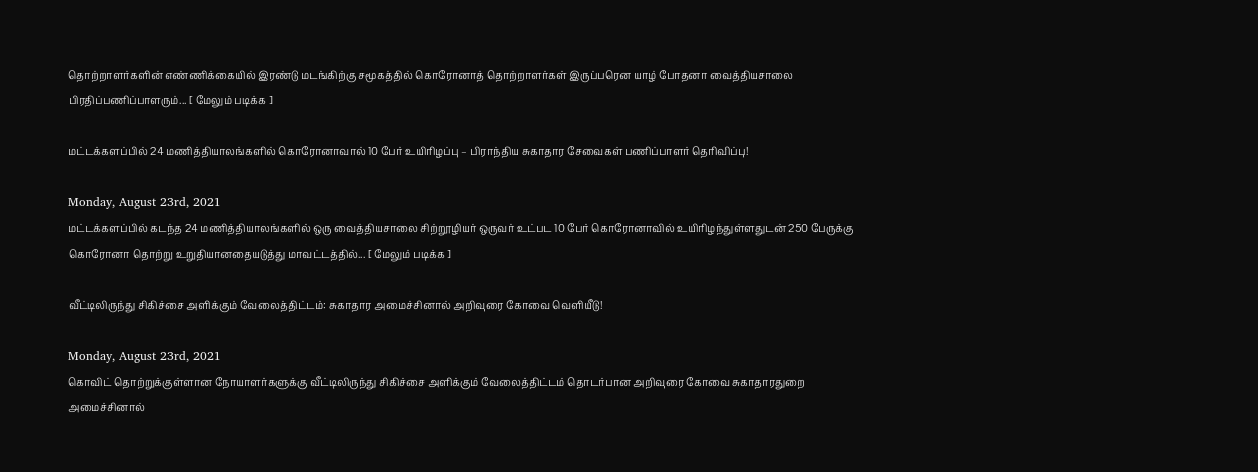தொற்றாளர்களின் எண்ணிக்கையில் இரண்டு மடங்கிற்கு சமூகத்தில் கொரோனாத் தொற்றாளர்கள் இருப்பரென யாழ் போதனா வைத்தியசாலை பிரதிப்பணிப்பாளரும்... [ மேலும் படிக்க ]

மட்டக்களப்பில் 24 மணித்தியாலங்களில் கொரோனாவால் 10 பேர் உயிரிழப்பு – பிராந்திய சுகாதார சேவைகள் பணிப்பாளர் தெரிவிப்பு!

Monday, August 23rd, 2021
மட்டக்களப்பில் கடந்த 24 மணித்தியாலங்களில் ஒரு வைத்தியசாலை சிற்றூழியர் ஒருவர் உட்பட 10 பேர் கொரோனாவில் உயிரிழந்துள்ளதுடன் 250 பேருக்கு கொரோனா தொற்று உறுதியானதையடுத்து மாவட்டத்தில்... [ மேலும் படிக்க ]

வீட்டிலிருந்து சிகிச்சை அளிக்கும் வேலைத்திட்டம்: சுகாதார அமைச்சினால் அறிவுரை கோவை வெளியீடு!

Monday, August 23rd, 2021
கொவிட் தொற்றுக்குள்ளான நோயாளர்களுக்கு வீட்டிலிருந்து சிகிச்சை அளிக்கும் வேலைத்திட்டம் தொடர்பான அறிவுரை கோவை சுகாதாரதுறை அமைச்சினால்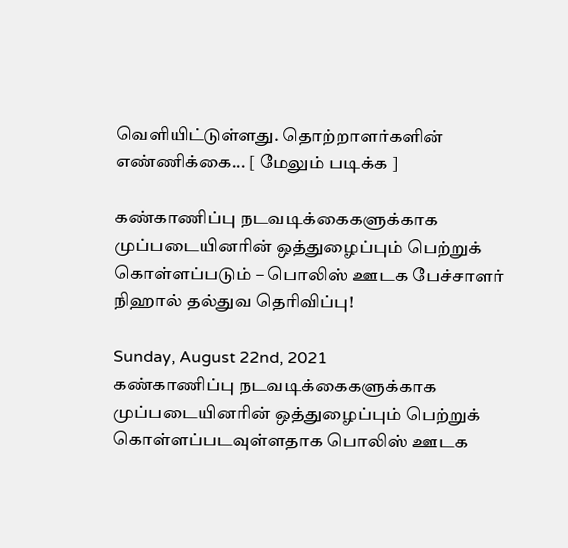வெளியிட்டுள்ளது. தொற்றாளர்களின் எண்ணிக்கை... [ மேலும் படிக்க ]

கண்காணிப்பு நடவடிக்கைகளுக்காக முப்படையினரின் ஒத்துழைப்பும் பெற்றுக் கொள்ளப்படும் – பொலிஸ் ஊடக பேச்சாளர் நிஹால் தல்துவ தெரிவிப்பு!

Sunday, August 22nd, 2021
கண்காணிப்பு நடவடிக்கைகளுக்காக முப்படையினரின் ஒத்துழைப்பும் பெற்றுக் கொள்ளப்படவுள்ளதாக பொலிஸ் ஊடக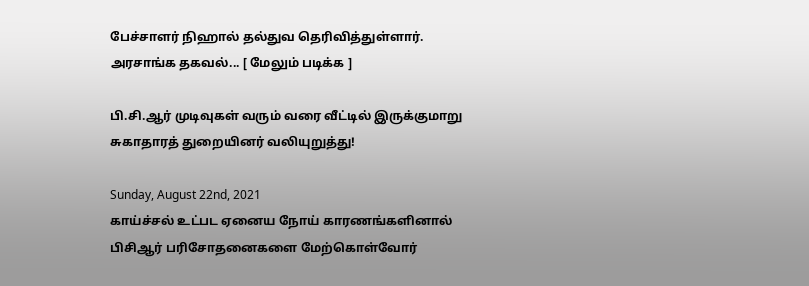பேச்சாளர் நிஹால் தல்துவ தெரிவித்துள்ளார். அரசாங்க தகவல்... [ மேலும் படிக்க ]

பி.சி.ஆர் முடிவுகள் வரும் வரை வீட்டில் இருக்குமாறு சுகாதாரத் துறையினர் வலியுறுத்து!

Sunday, August 22nd, 2021
காய்ச்சல் உட்பட ஏனைய நோய் காரணங்களினால் பிசிஆர் பரிசோதனைகளை மேற்கொள்வோர்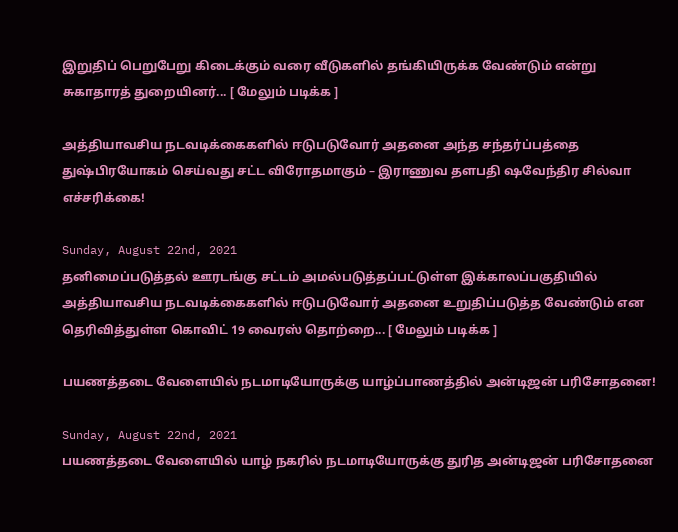இறுதிப் பெறுபேறு கிடைக்கும் வரை வீடுகளில் தங்கியிருக்க வேண்டும் என்று சுகாதாரத் துறையினர்... [ மேலும் படிக்க ]

அத்தியாவசிய நடவடிக்கைகளில் ஈடுபடுவோர் அதனை அந்த சந்தர்ப்பத்தை துஷ்பிரயோகம் செய்வது சட்ட விரோதமாகும் – இராணுவ தளபதி ஷவேந்திர சில்வா எச்சரிக்கை!

Sunday, August 22nd, 2021
தனிமைப்படுத்தல் ஊரடங்கு சட்டம் அமல்படுத்தப்பட்டுள்ள இக்காலப்பகுதியில் அத்தியாவசிய நடவடிக்கைகளில் ஈடுபடுவோர் அதனை உறுதிப்படுத்த வேண்டும் என தெரிவித்துள்ள கொவிட் 19 வைரஸ் தொற்றை... [ மேலும் படிக்க ]

பயணத்தடை வேளையில் நடமாடியோருக்கு யாழ்ப்பாணத்தில் அன்டிஜன் பரிசோதனை!

Sunday, August 22nd, 2021
பயணத்தடை வேளையில் யாழ் நகரில் நடமாடியோருக்கு துரித அன்டிஜன் பரிசோதனை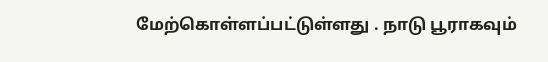மேற்கொள்ளப்பட்டுள்ளது . நாடு பூராகவும்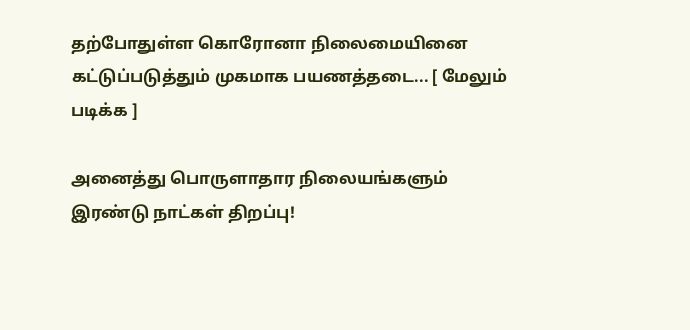தற்போதுள்ள கொரோனா நிலைமையினை கட்டுப்படுத்தும் முகமாக பயணத்தடை... [ மேலும் படிக்க ]

அனைத்து பொருளாதார நிலையங்களும் இரண்டு நாட்கள் திறப்பு!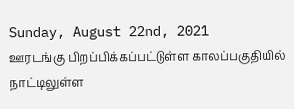Sunday, August 22nd, 2021
ஊரடங்கு பிறப்பிக்கப்பட்டுள்ள காலப்பகுதியில் நாட்டிலுள்ள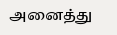அனைத்து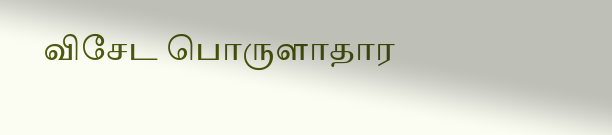விசேட பொருளாதார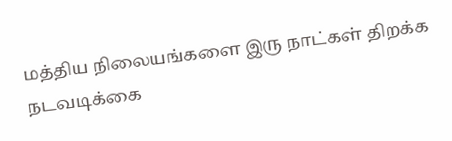மத்திய நிலையங்களை இரு நாட்கள் திறக்க நடவடிக்கை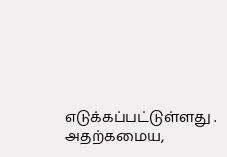எடுக்கப்பட்டுள்ளது . அதற்கமைய,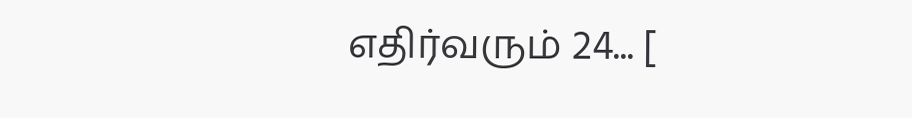எதிர்வரும் 24... [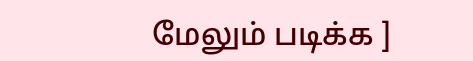மேலும் படிக்க ]